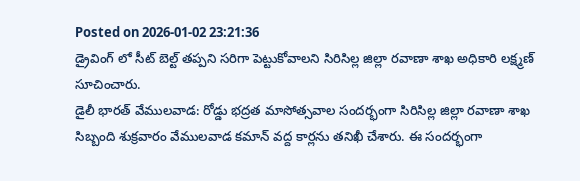Posted on 2026-01-02 23:21:36
డ్రైవింగ్ లో సీట్ బెల్ట్ తప్పని సరిగా పెట్టుకోవాలని సిరిసిల్ల జిల్లా రవాణా శాఖ అధికారి లక్ష్మణ్ సూచించారు.
డైలీ భారత్ వేములవాడ: రోడ్డు భద్రత మాసోత్సవాల సందర్భంగా సిరిసిల్ల జిల్లా రవాణా శాఖ సిబ్బంది శుక్రవారం వేములవాడ కమాన్ వద్ద కార్లను తనిఖీ చేశారు. ఈ సందర్భంగా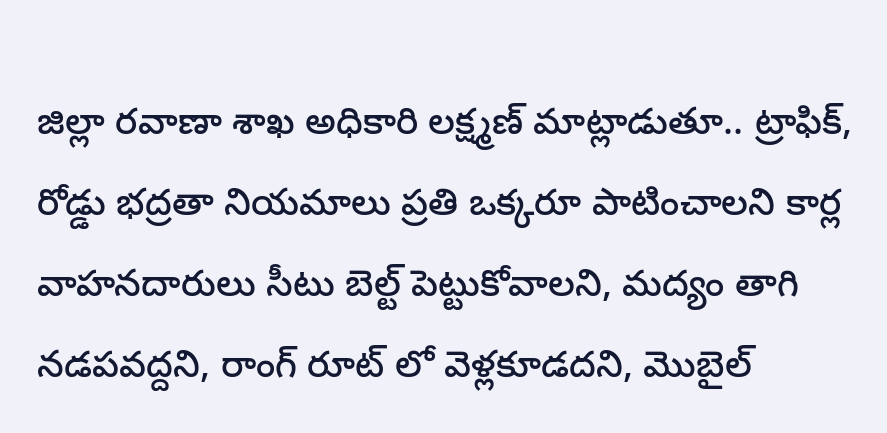జిల్లా రవాణా శాఖ అధికారి లక్ష్మణ్ మాట్లాడుతూ.. ట్రాఫిక్, రోడ్డు భద్రతా నియమాలు ప్రతి ఒక్కరూ పాటించాలని కార్ల వాహనదారులు సీటు బెల్ట్ పెట్టుకోవాలని, మద్యం తాగి నడపవద్దని, రాంగ్ రూట్ లో వెళ్లకూడదని, మొబైల్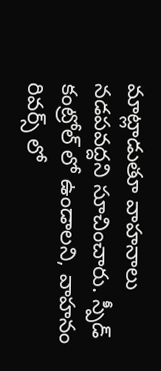మాట్లాడుతూ వాహనాలు నడపవద్దని సూచించారు. స్పీడ్ కంట్రోల్ లో ఉండాలని, వాహనం రివర్స్ లో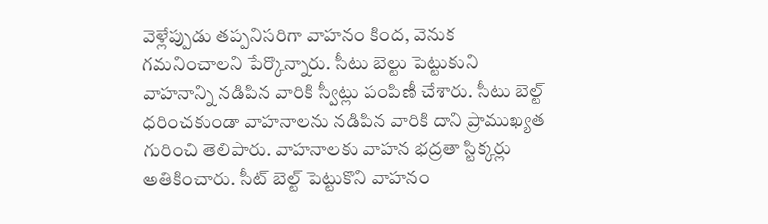వెళ్లేప్పుడు తప్పనిసరిగా వాహనం కింద, వెనుక గమనించాలని పేర్కొన్నారు. సీటు బెల్టు పెట్టుకుని వాహనాన్ని నడిపిన వారికి స్వీట్లు పంపిణీ చేశారు. సీటు బెల్ట్ ధరించకుండా వాహనాలను నడిపిన వారికి దాని ప్రాముఖ్యత గురించి తెలిపారు. వాహనాలకు వాహన భద్రతా స్టిక్కర్లు అతికించారు. సీట్ బెల్ట్ పెట్టుకొని వాహనం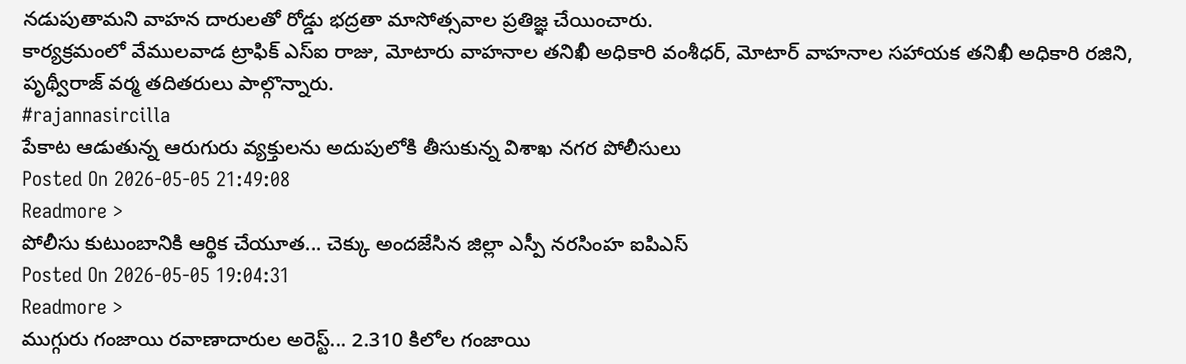నడుపుతామని వాహన దారులతో రోడ్డు భద్రతా మాసోత్సవాల ప్రతిజ్ఞ చేయించారు.
కార్యక్రమంలో వేములవాడ ట్రాఫిక్ ఎస్ఐ రాజు, మోటారు వాహనాల తనిఖీ అధికారి వంశీధర్, మోటార్ వాహనాల సహాయక తనిఖీ అధికారి రజిని, పృథ్వీరాజ్ వర్మ తదితరులు పాల్గొన్నారు.
#rajannasircilla
పేకాట ఆడుతున్న ఆరుగురు వ్యక్తులను అదుపులోకి తీసుకున్న విశాఖ నగర పోలీసులు
Posted On 2026-05-05 21:49:08
Readmore >
పోలీసు కుటుంబానికి ఆర్థిక చేయూత... చెక్కు అందజేసిన జిల్లా ఎస్పీ నరసింహ ఐపిఎస్
Posted On 2026-05-05 19:04:31
Readmore >
ముగ్గురు గంజాయి రవాణాదారుల అరెస్ట్... 2.310 కిలోల గంజాయి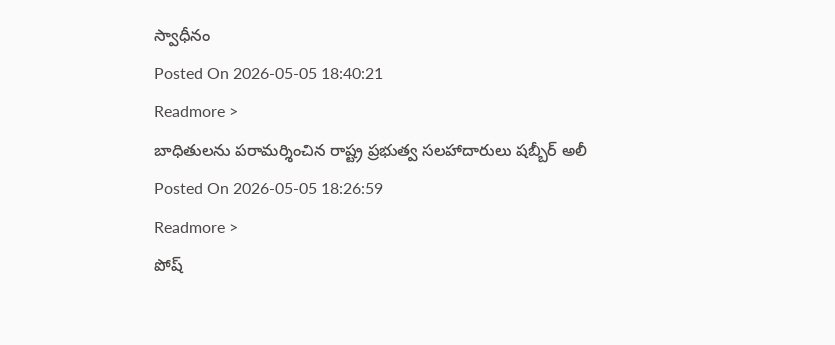స్వాధీనం
Posted On 2026-05-05 18:40:21
Readmore >
బాధితులను పరామర్శించిన రాష్ట్ర ప్రభుత్వ సలహాదారులు షబ్బీర్ అలీ
Posted On 2026-05-05 18:26:59
Readmore >
పోష్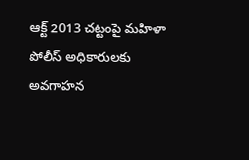ఆక్ట్ 2013 చట్టంపై మహిళా పోలీస్ అధికారులకు అవగాహన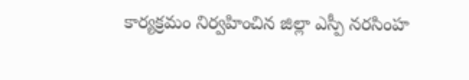కార్యక్రమం నిర్వహించిన జిల్లా ఎస్పీ నరసింహ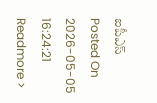ఐపీఎస్
Posted On 2026-05-05 16:24:21
Readmore >